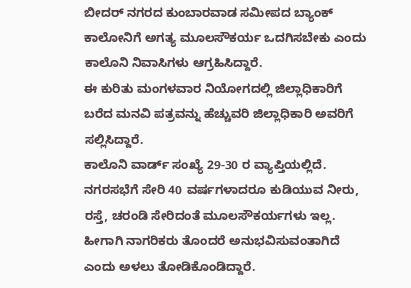ಬೀದರ್ ನಗರದ ಕುಂಬಾರವಾಡ ಸಮೀಪದ ಬ್ಯಾಂಕ್ ಕಾಲೋನಿಗೆ ಅಗತ್ಯ ಮೂಲಸೌಕರ್ಯ ಒದಗಿಸಬೇಕು ಎಂದು ಕಾಲೊನಿ ನಿವಾಸಿಗಳು ಆಗ್ರಹಿಸಿದ್ದಾರೆ.
ಈ ಕುರಿತು ಮಂಗಳವಾರ ನಿಯೋಗದಲ್ಲಿ ಜಿಲ್ಲಾಧಿಕಾರಿಗೆ ಬರೆದ ಮನವಿ ಪತ್ರವನ್ನು ಹೆಚ್ಚುವರಿ ಜಿಲ್ಲಾಧಿಕಾರಿ ಅವರಿಗೆ ಸಲ್ಲಿಸಿದ್ದಾರೆ.
ಕಾಲೊನಿ ವಾರ್ಡ್ ಸಂಖ್ಯೆ 29-30 ರ ವ್ಯಾಪ್ತಿಯಲ್ಲಿದೆ. ನಗರಸಭೆಗೆ ಸೇರಿ 40 ವರ್ಷಗಳಾದರೂ ಕುಡಿಯುವ ನೀರು, ರಸ್ತೆ, ಚರಂಡಿ ಸೇರಿದಂತೆ ಮೂಲಸೌಕರ್ಯಗಳು ಇಲ್ಲ. ಹೀಗಾಗಿ ನಾಗರಿಕರು ತೊಂದರೆ ಅನುಭವಿಸುವಂತಾಗಿದೆ ಎಂದು ಅಳಲು ತೋಡಿಕೊಂಡಿದ್ದಾರೆ.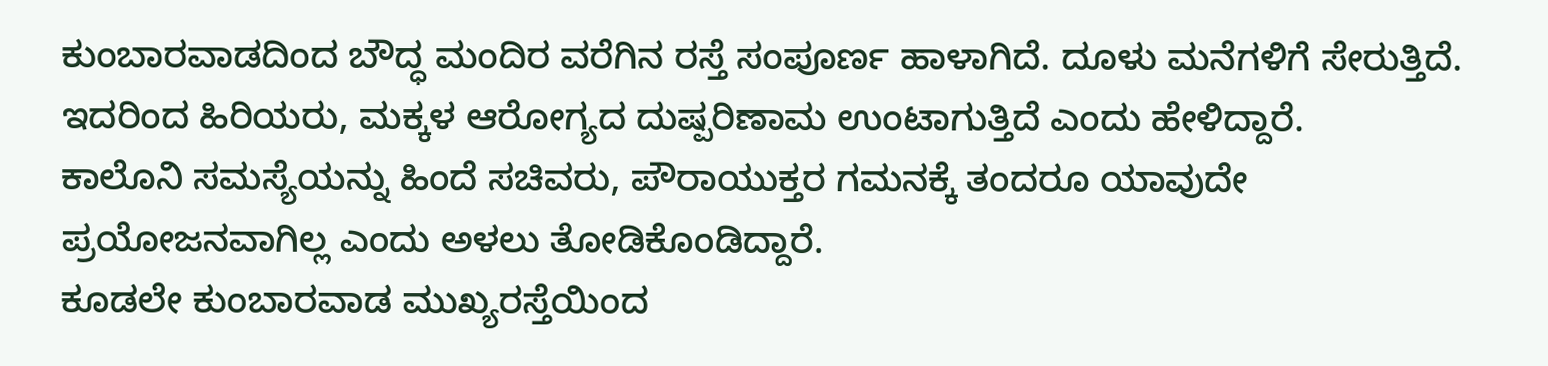ಕುಂಬಾರವಾಡದಿಂದ ಬೌದ್ಧ ಮಂದಿರ ವರೆಗಿನ ರಸ್ತೆ ಸಂಪೂರ್ಣ ಹಾಳಾಗಿದೆ. ದೂಳು ಮನೆಗಳಿಗೆ ಸೇರುತ್ತಿದೆ. ಇದರಿಂದ ಹಿರಿಯರು, ಮಕ್ಕಳ ಆರೋಗ್ಯದ ದುಷ್ಪರಿಣಾಮ ಉಂಟಾಗುತ್ತಿದೆ ಎಂದು ಹೇಳಿದ್ದಾರೆ.
ಕಾಲೊನಿ ಸಮಸ್ಯೆಯನ್ನು ಹಿಂದೆ ಸಚಿವರು, ಪೌರಾಯುಕ್ತರ ಗಮನಕ್ಕೆ ತಂದರೂ ಯಾವುದೇ ಪ್ರಯೋಜನವಾಗಿಲ್ಲ ಎಂದು ಅಳಲು ತೋಡಿಕೊಂಡಿದ್ದಾರೆ.
ಕೂಡಲೇ ಕುಂಬಾರವಾಡ ಮುಖ್ಯರಸ್ತೆಯಿಂದ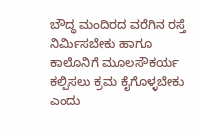ಬೌದ್ಧ ಮಂದಿರದ ವರೆಗಿನ ರಸ್ತೆ ನಿರ್ಮಿಸಬೇಕು ಹಾಗೂ ಕಾಲೊನಿಗೆ ಮೂಲಸೌಕರ್ಯ ಕಲ್ಪಿಸಲು ಕ್ರಮ ಕೈಗೊಳ್ಳಬೇಕು ಎಂದು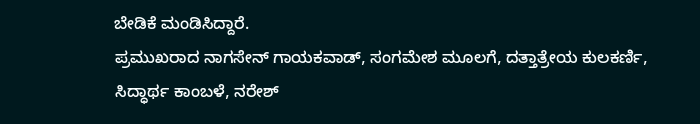ಬೇಡಿಕೆ ಮಂಡಿಸಿದ್ದಾರೆ.
ಪ್ರಮುಖರಾದ ನಾಗಸೇನ್ ಗಾಯಕವಾಡ್, ಸಂಗಮೇಶ ಮೂಲಗೆ, ದತ್ತಾತ್ರೇಯ ಕುಲಕರ್ಣಿ, ಸಿದ್ಧಾರ್ಥ ಕಾಂಬಳೆ, ನರೇಶ್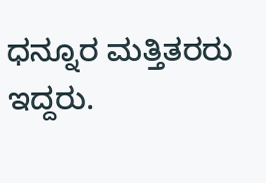ಧನ್ನೂರ ಮತ್ತಿತರರು ಇದ್ದರು.